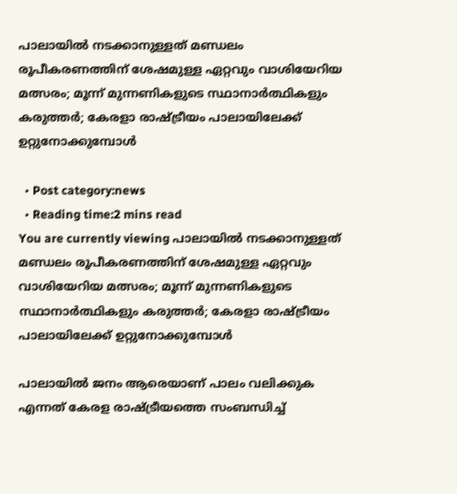പാലായില്‍ നടക്കാനുള്ളത് മണ്ഡലം രൂപീകരണത്തിന് ശേഷമുള്ള ഏറ്റവും വാശിയേറിയ മത്സരം; മൂന്ന് മുന്നണികളുടെ സ്ഥാനാര്‍ത്ഥികളും കരുത്തര്‍; കേരളാ രാഷ്ട്രീയം പാലായിലേക്ക് ഉറ്റുനോക്കുമ്പോള്‍

  • Post category:news
  • Reading time:2 mins read
You are currently viewing പാലായില്‍ നടക്കാനുള്ളത് മണ്ഡലം രൂപീകരണത്തിന് ശേഷമുള്ള ഏറ്റവും വാശിയേറിയ മത്സരം; മൂന്ന് മുന്നണികളുടെ സ്ഥാനാര്‍ത്ഥികളും കരുത്തര്‍; കേരളാ രാഷ്ട്രീയം പാലായിലേക്ക് ഉറ്റുനോക്കുമ്പോള്‍

പാലായില്‍ ജനം ആരെയാണ് പാലം വലിക്കുക എന്നത് കേരള രാഷ്ട്രീയത്തെ സംബന്ധിച്ച്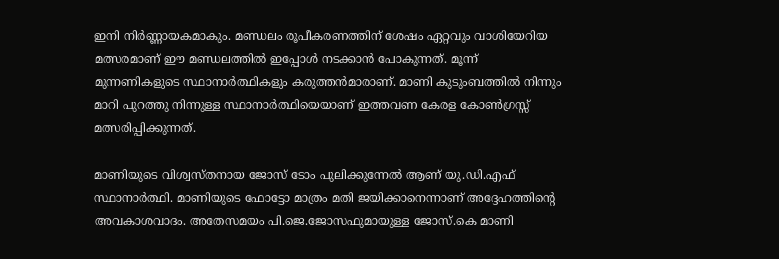ഇനി നിര്‍ണ്ണായകമാകും. മണ്ഡലം രൂപീകരണത്തിന് ശേഷം ഏറ്റവും വാശിയേറിയ മത്സരമാണ് ഈ മണ്ഡലത്തില്‍ ഇപ്പോള്‍ നടക്കാന്‍ പോകുന്നത്. മൂന്ന് മുന്നണികളുടെ സ്ഥാനാര്‍ത്ഥികളും കരുത്തന്‍മാരാണ്. മാണി കുടുംബത്തില്‍ നിന്നും മാറി പുറത്തു നിന്നുള്ള സ്ഥാനാര്‍ത്ഥിയെയാണ് ഇത്തവണ കേരള കോണ്‍ഗ്രസ്സ് മത്സരിപ്പിക്കുന്നത്.

മാണിയുടെ വിശ്വസ്തനായ ജോസ് ടോം പുലിക്കുന്നേല്‍ ആണ് യു.ഡി.എഫ് സ്ഥാനാര്‍ത്ഥി. മാണിയുടെ ഫോട്ടോ മാത്രം മതി ജയിക്കാനെന്നാണ് അദ്ദേഹത്തിന്‍റെ അവകാശവാദം. അതേസമയം പി.ജെ.ജോസഫുമായുള്ള ജോസ്.കെ മാണി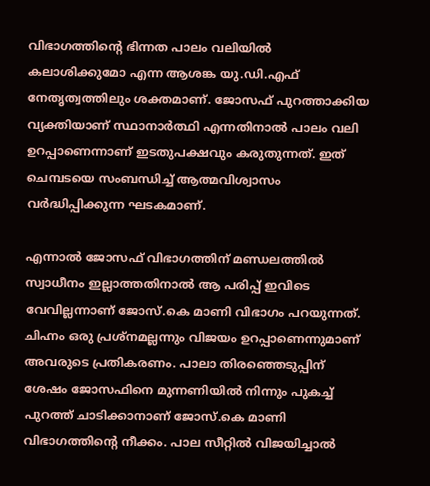വിഭാഗത്തിന്‍റെ ഭിന്നത പാലം വലിയില്‍ കലാശിക്കുമോ എന്ന ആശങ്ക യു.ഡി.എഫ് നേതൃത്വത്തിലും ശക്തമാണ്. ജോസഫ് പുറത്താക്കിയ വ്യക്തിയാണ് സ്ഥാനാര്‍ത്ഥി എന്നതിനാല്‍ പാലം വലി ഉറപ്പാണെന്നാണ് ഇടതുപക്ഷവും കരുതുന്നത്. ഇത് ചെമ്പടയെ സംബന്ധിച്ച് ആത്മവിശ്വാസം വര്‍ദ്ധിപ്പിക്കുന്ന ഘടകമാണ്.

എന്നാല്‍ ജോസഫ് വിഭാഗത്തിന് മണ്ഡലത്തില്‍ സ്വാധീനം ഇല്ലാത്തതിനാല്‍ ആ പരിപ്പ് ഇവിടെ വേവില്ലന്നാണ് ജോസ്.കെ മാണി വിഭാഗം പറയുന്നത്. ചിഹ്നം ഒരു പ്രശ്‌നമല്ലന്നും വിജയം ഉറപ്പാണെന്നുമാണ് അവരുടെ പ്രതികരണം. പാലാ തിരഞ്ഞെടുപ്പിന് ശേഷം ജോസഫിനെ മുന്നണിയില്‍ നിന്നും പുകച്ച് പുറത്ത് ചാടിക്കാനാണ് ജോസ്.കെ മാണി വിഭാഗത്തിന്‍റെ നീക്കം. പാല സീറ്റില്‍ വിജയിച്ചാല്‍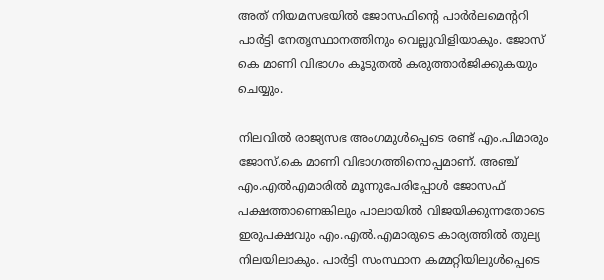അത് നിയമസഭയില്‍ ജോസഫിന്‍റെ പാര്‍ര്‍ലമെന്ററി പാര്‍ട്ടി നേതൃസ്ഥാനത്തിനും വെല്ലുവിളിയാകും. ജോസ് കെ മാണി വിഭാഗം കൂടുതല്‍ കരുത്താര്‍ജിക്കുകയും ചെയ്യും.

നിലവില്‍ രാജ്യസഭ അംഗമുള്‍പ്പെടെ രണ്ട് എം.പിമാരും ജോസ്.കെ മാണി വിഭാഗത്തിനൊപ്പമാണ്. അഞ്ച് എം.എല്‍എമാരില്‍ മൂന്നുപേരിപ്പോള്‍ ജോസഫ് പക്ഷത്താണെങ്കിലും പാലായില്‍ വിജയിക്കുന്നതോടെ ഇരുപക്ഷവും എം.എല്‍.എമാരുടെ കാര്യത്തില്‍ തുല്യ നിലയിലാകും. പാര്‍ട്ടി സംസ്ഥാന കമ്മറ്റിയിലുള്‍പ്പെടെ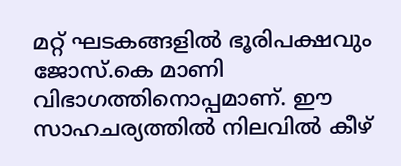മറ്റ് ഘടകങ്ങളില്‍ ഭൂരിപക്ഷവും ജോസ്.കെ മാണി വിഭാഗത്തിനൊപ്പമാണ്. ഈ സാഹചര്യത്തില്‍ നിലവില്‍ കീഴ്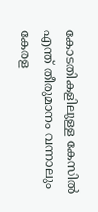കോടതികളിലുള്ള കേസില്‍ എന്ത് തീരുമാനം വന്നാലും കേരള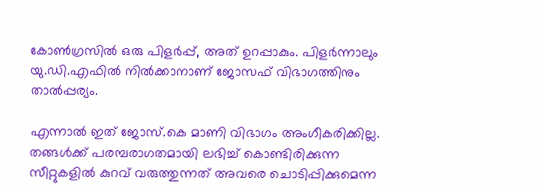കോണ്‍ഗ്രസില്‍ ഒരു പിളര്‍പ്പ്, അത് ഉറപ്പാകും. പിളര്‍ന്നാലും യു.ഡി.എഫില്‍ നില്‍ക്കാനാണ് ജോസഫ് വിഭാഗത്തിനും താല്‍പ്പര്യം.

എന്നാല്‍ ഇത് ജോസ്.കെ മാണി വിഭാഗം അംഗീകരിക്കില്ല. തങ്ങള്‍ക്ക് പരമ്പരാഗതമായി ലഭിച്ച് കൊണ്ടിരിക്കുന്ന സീറ്റുകളില്‍ കുറവ് വരുത്തുന്നത് അവരെ ചൊടിപ്പിക്കുമെന്ന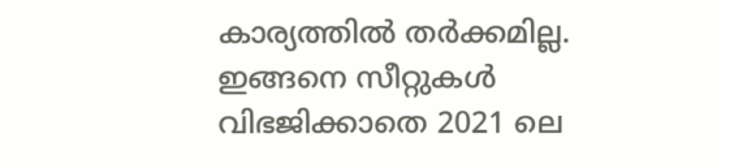കാര്യത്തില്‍ തര്‍ക്കമില്ല. ഇങ്ങനെ സീറ്റുകള്‍ വിഭജിക്കാതെ 2021 ലെ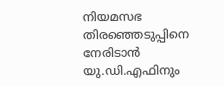നിയമസഭ തിരഞ്ഞെടുപ്പിനെ നേരിടാന്‍ യു.ഡി.എഫിനും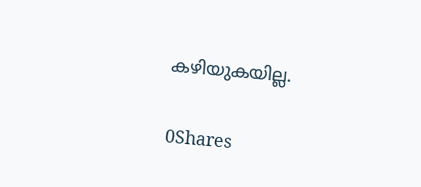കഴിയുകയില്ല.

0Shares